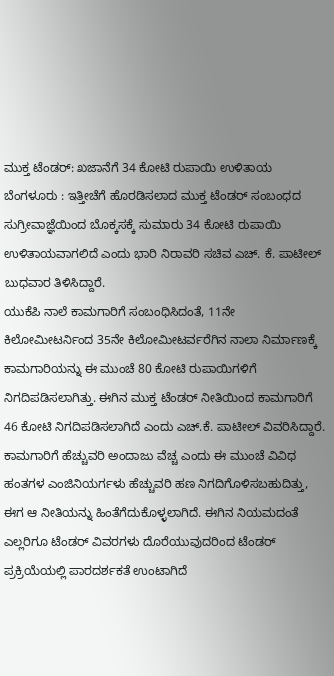ಮುಕ್ತ ಟೆಂಡರ್: ಖಜಾನೆಗೆ 34 ಕೋಟಿ ರುಪಾಯಿ ಉಳಿತಾಯ
ಬೆಂಗಳೂರು : ಇತ್ತೀಚೆಗೆ ಹೊರಡಿಸಲಾದ ಮುಕ್ತ ಟೆಂಡರ್ ಸಂಬಂಧದ ಸುಗ್ರೀವಾಜ್ಞೆಯಿಂದ ಬೊಕ್ಕಸಕ್ಕೆ ಸುಮಾರು 34 ಕೋಟಿ ರುಪಾಯಿ ಉಳಿತಾಯವಾಗಲಿದೆ ಎಂದು ಭಾರಿ ನಿರಾವರಿ ಸಚಿವ ಎಚ್. ಕೆ. ಪಾಟೀಲ್ ಬುಧವಾರ ತಿಳಿಸಿದ್ದಾರೆ.
ಯುಕೆಪಿ ನಾಲೆ ಕಾಮಗಾರಿಗೆ ಸಂಬಂಧಿಸಿದಂತೆ, 11ನೇ ಕಿಲೋಮೀಟರ್ನಿಂದ 35ನೇ ಕಿಲೋಮೀಟರ್ವರೆಗಿನ ನಾಲಾ ನಿರ್ಮಾಣಕ್ಕೆ ಕಾಮಗಾರಿಯನ್ನು ಈ ಮುಂಚೆ 80 ಕೋಟಿ ರುಪಾಯಿಗಳಿಗೆ ನಿಗದಿಪಡಿಸಲಾಗಿತ್ತು. ಈಗಿನ ಮುಕ್ತ ಟೆಂಡರ್ ನೀತಿಯಿಂದ ಕಾಮಗಾರಿಗೆ 46 ಕೋಟಿ ನಿಗದಿಪಡಿಸಲಾಗಿದೆ ಎಂದು ಎಚ್.ಕೆ. ಪಾಟೀಲ್ ವಿವರಿಸಿದ್ದಾರೆ.
ಕಾಮಗಾರಿಗೆ ಹೆಚ್ಚುವರಿ ಅಂದಾಜು ವೆಚ್ಚ ಎಂದು ಈ ಮುಂಚೆ ವಿವಿಧ ಹಂತಗಳ ಎಂಜಿನಿಯರ್ಗಳು ಹೆಚ್ಚುವರಿ ಹಣ ನಿಗದಿಗೊಳಿಸಬಹುದಿತ್ತು, ಈಗ ಆ ನೀತಿಯನ್ನು ಹಿಂತೆಗೆದುಕೊಳ್ಳಲಾಗಿದೆ. ಈಗಿನ ನಿಯಮದಂತೆ ಎಲ್ಲರಿಗೂ ಟೆಂಡರ್ ವಿವರಗಳು ದೊರೆಯುವುದರಿಂದ ಟೆಂಡರ್ ಪ್ರಕ್ರಿಯೆಯಲ್ಲಿ ಪಾರದರ್ಶಕತೆ ಉಂಟಾಗಿದೆ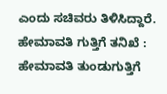ಎಂದು ಸಚಿವರು ತಿಳಿಸಿದ್ದಾರೆ.
ಹೇಮಾವತಿ ಗುತ್ತಿಗೆ ತನಿಖೆ : ಹೇಮಾವತಿ ತುಂಡುಗುತ್ತಿಗೆ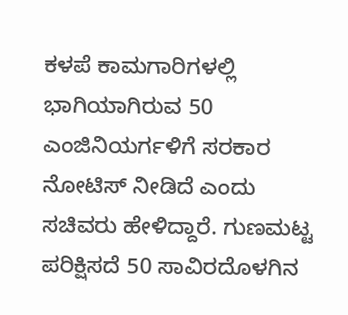ಕಳಪೆ ಕಾಮಗಾರಿಗಳಲ್ಲಿ ಭಾಗಿಯಾಗಿರುವ 50 ಎಂಜಿನಿಯರ್ಗಳಿಗೆ ಸರಕಾರ ನೋಟಿಸ್ ನೀಡಿದೆ ಎಂದು ಸಚಿವರು ಹೇಳಿದ್ದಾರೆ. ಗುಣಮಟ್ಟ ಪರಿಕ್ಷಿಸದೆ 50 ಸಾವಿರದೊಳಗಿನ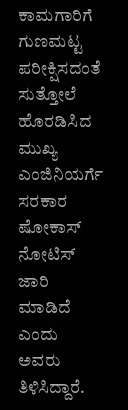ಕಾಮಗಾರಿಗೆ ಗುಣಮಟ್ಟ ಪರೀಕ್ಷಿಸದಂತೆ ಸುತ್ತೋಲೆ ಹೊರಡಿಸಿದ ಮುಖ್ಯ ಎಂಜಿನಿಯರ್ಗೆ ಸರಕಾರ ಷೋಕಾಸ್ ನೋಟಿಸ್ ಜಾರಿ ಮಾಡಿದೆ ಎಂದು ಅವರು ತಿಳಿಸಿದ್ದಾರೆ.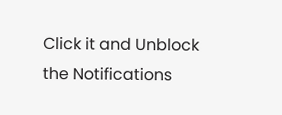Click it and Unblock the Notifications